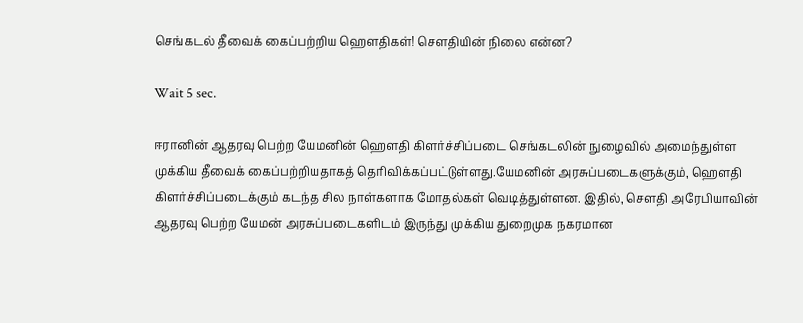செங்கடல் தீவைக் கைப்பற்றிய ஹௌதிகள்! சௌதியின் நிலை என்ன?

Wait 5 sec.

ஈரானின் ஆதரவு பெற்ற யேமனின் ஹௌதி கிளர்ச்சிப்படை செங்கடலின் நுழைவில் அமைந்துள்ள முக்கிய தீவைக் கைப்பற்றியதாகத் தெரிவிக்கப்பட்டுள்ளது.யேமனின் அரசுப்படைகளுக்கும், ஹௌதி கிளர்ச்சிப்படைக்கும் கடந்த சில நாள்களாக மோதல்கள் வெடித்துள்ளன. இதில், சௌதி அரேபியாவின் ஆதரவு பெற்ற யேமன் அரசுப்படைகளிடம் இருந்து முக்கிய துறைமுக நகரமான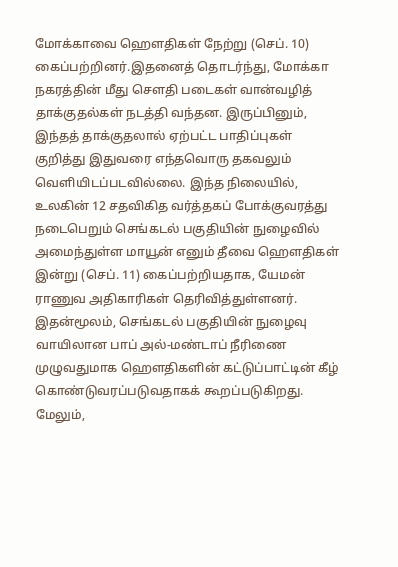மோக்காவை ஹௌதிகள் நேற்று (செப். 10) கைப்பற்றினர்.இதனைத் தொடர்ந்து, மோக்கா நகரத்தின் மீது சௌதி படைகள் வான்வழித் தாக்குதல்கள் நடத்தி வந்தன. இருப்பினும், இந்தத் தாக்குதலால் ஏற்பட்ட பாதிப்புகள் குறித்து இதுவரை எந்தவொரு தகவலும் வெளியிடப்படவில்லை. இந்த நிலையில், உலகின் 12 சதவிகித வர்த்தகப் போக்குவரத்து நடைபெறும் செங்கடல் பகுதியின் நுழைவில் அமைந்துள்ள மாயூன் எனும் தீவை ஹௌதிகள் இன்று (செப். 11) கைப்பற்றியதாக, யேமன் ராணுவ அதிகாரிகள் தெரிவித்துள்ளனர். இதன்மூலம், செங்கடல் பகுதியின் நுழைவு வாயிலான பாப் அல்-மண்டாப் நீரிணை முழுவதுமாக ஹௌதிகளின் கட்டுப்பாட்டின் கீழ் கொண்டுவரப்படுவதாகக் கூறப்படுகிறது. மேலும்,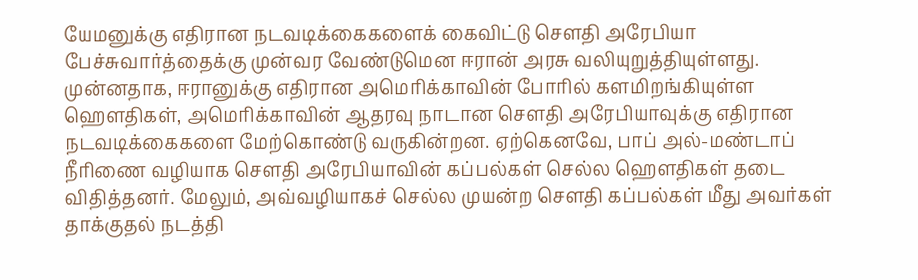யேமனுக்கு எதிரான நடவடிக்கைகளைக் கைவிட்டு சௌதி அரேபியா பேச்சுவார்த்தைக்கு முன்வர வேண்டுமென ஈரான் அரசு வலியுறுத்தியுள்ளது. முன்னதாக, ஈரானுக்கு எதிரான அமெரிக்காவின் போரில் களமிறங்கியுள்ள ஹௌதிகள், அமெரிக்காவின் ஆதரவு நாடான சௌதி அரேபியாவுக்கு எதிரான நடவடிக்கைகளை மேற்கொண்டு வருகின்றன. ஏற்கெனவே, பாப் அல்-மண்டாப் நீரிணை வழியாக சௌதி அரேபியாவின் கப்பல்கள் செல்ல ஹௌதிகள் தடை விதித்தனர். மேலும், அவ்வழியாகச் செல்ல முயன்ற சௌதி கப்பல்கள் மீது அவர்கள் தாக்குதல் நடத்தி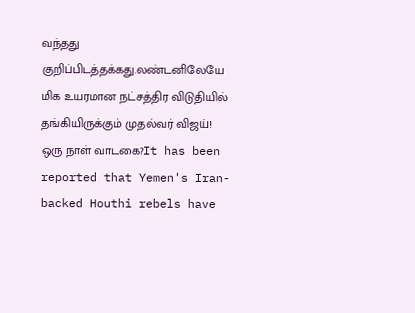வந்தது குறிப்பிடத்தக்கது.லண்டனிலேயே மிக உயரமான நட்சத்திர விடுதியில் தங்கியிருக்கும் முதல்வர் விஜய்! ஒரு நாள் வாடகை?It has been reported that Yemen's Iran-backed Houthi rebels have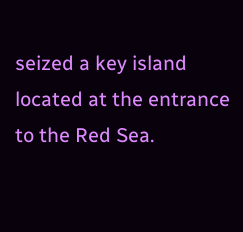seized a key island located at the entrance to the Red Sea.